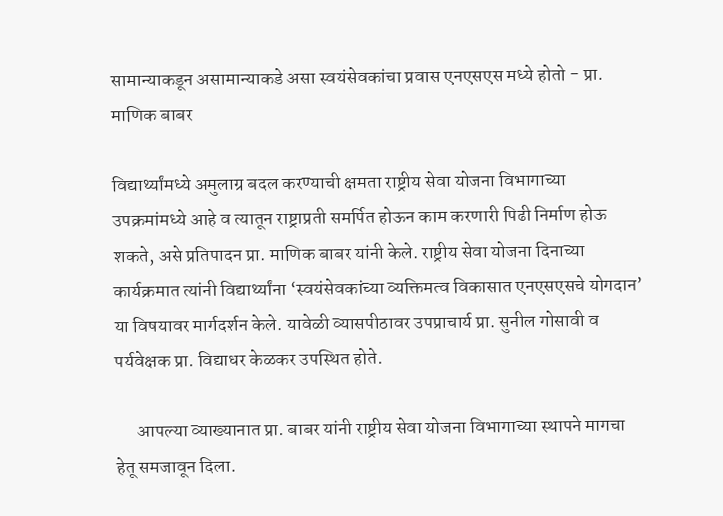सामान्याकडून असामान्याकडे असा स्वयंसेवकांचा प्रवास एनएसएस मध्ये होतो - प्रा. माणिक बाबर

विद्यार्थ्यांमध्ये अमुलाग्र बदल करण्याची क्षमता राष्ट्रीय सेवा योजना विभागाच्या उपक्रमांमध्ये आहे व त्यातून राष्ट्राप्रती समर्पित होऊन काम करणारी पिढी निर्माण होऊ शकते, असे प्रतिपादन प्रा. माणिक बाबर यांनी केले. राष्ट्रीय सेवा योजना दिनाच्या कार्यक्रमात त्यांनी विद्यार्थ्यांना ‘स्वयंसेवकांच्या व्यक्तिमत्व विकासात एनएसएसचे योगदान’ या विषयावर मार्गदर्शन केले. यावेळी व्यासपीठावर उपप्राचार्य प्रा. सुनील गोसावी व पर्यवेक्षक प्रा. विद्याधर केळकर उपस्थित होते.

      आपल्या व्याख्यानात प्रा. बाबर यांनी राष्ट्रीय सेवा योजना विभागाच्या स्थापने मागचा हेतू समजावून दिला.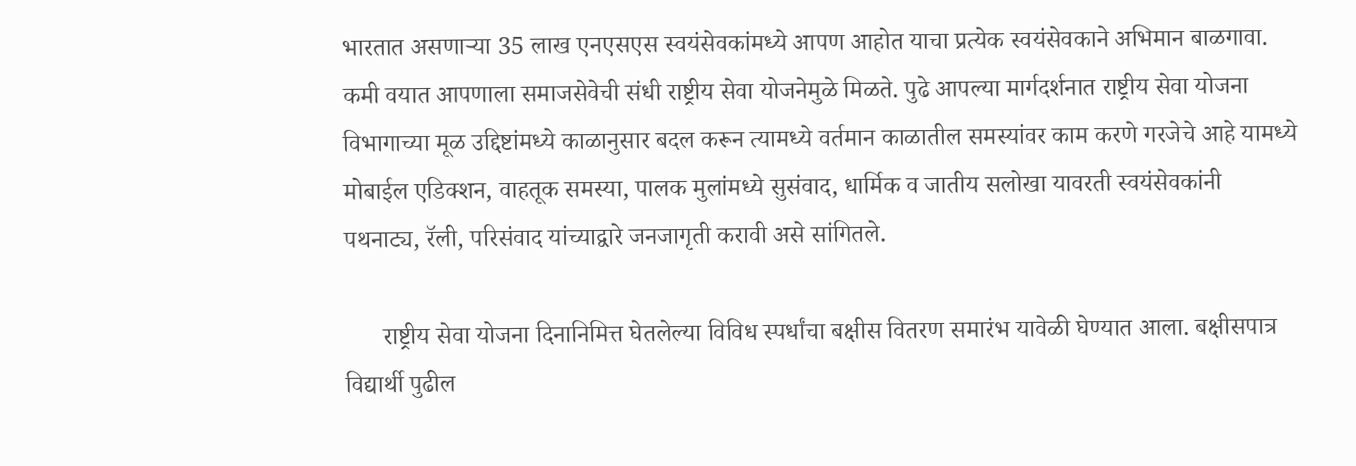भारतात असणाऱ्या 35 लाख एनएसएस स्वयंसेवकांमध्ये आपण आहोत याचा प्रत्येक स्वयंसेवकाने अभिमान बाळगावा. कमी वयात आपणाला समाजसेवेची संधी राष्ट्रीय सेवा योजनेमुळे मिळते. पुढे आपल्या मार्गदर्शनात राष्ट्रीय सेवा योजना विभागाच्या मूळ उद्दिष्टांमध्ये काळानुसार बदल करून त्यामध्ये वर्तमान काळातील समस्यांवर काम करणे गरजेचे आहे यामध्ये मोबाईल एडिक्शन, वाहतूक समस्या, पालक मुलांमध्ये सुसंवाद, धार्मिक व जातीय सलोखा यावरती स्वयंसेवकांनी पथनाट्य, रॅली, परिसंवाद यांच्याद्वारे जनजागृती करावी असे सांगितले.

      राष्ट्रीय सेवा योजना दिनानिमित्त घेतलेल्या विविध स्पर्धांचा बक्षीस वितरण समारंभ यावेळी घेण्यात आला. बक्षीसपात्र विद्यार्थी पुढील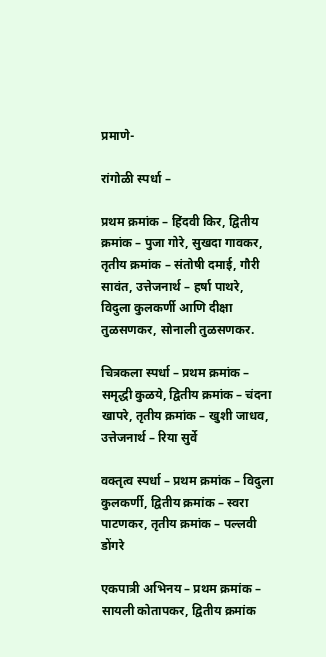प्रमाणे-

रांगोळी स्पर्धा –

प्रथम क्रमांक – हिंदवी किर, द्वितीय क्रमांक – पुजा गोरे, सुखदा गावकर, तृतीय क्रमांक – संतोषी दमाई, गौरी सावंत, उत्तेजनार्थ – हर्षा पाथरे, विदुला कुलकर्णी आणि दीक्षा तुळसणकर, सोनाली तुळसणकर.

चित्रकला स्पर्धा – प्रथम क्रमांक – समृद्धी कुळये, द्वितीय क्रमांक – चंदना खापरे, तृतीय क्रमांक – खुशी जाधव, उत्तेजनार्थ – रिया सुर्वे

वक्तृत्व स्पर्धा – प्रथम क्रमांक – विदुला कुलकर्णी, द्वितीय क्रमांक – स्वरा पाटणकर, तृतीय क्रमांक – पल्लवी डोंगरे

एकपात्री अभिनय – प्रथम क्रमांक – सायली कोतापकर, द्वितीय क्रमांक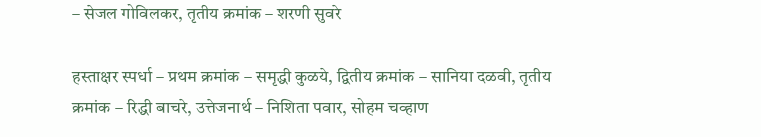– सेजल गोविलकर, तृतीय क्रमांक – शरणी सुवरे

हस्ताक्षर स्पर्धा – प्रथम क्रमांक – समृद्धी कुळये, द्वितीय क्रमांक – सानिया दळवी, तृतीय क्रमांक – रिद्धी बाचरे, उत्तेजनार्थ – निशिता पवार, सोहम चव्हाण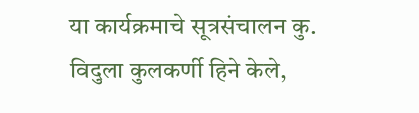या कार्यक्रमाचे सूत्रसंचालन कु. विदुला कुलकर्णी हिने केले,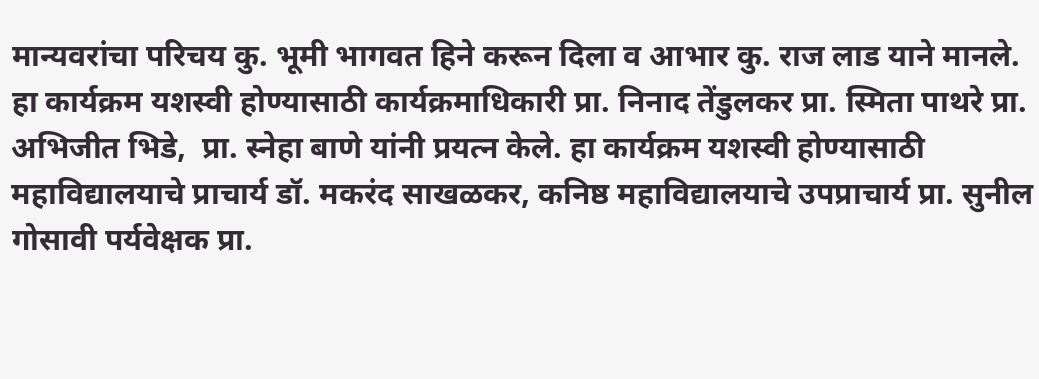मान्यवरांचा परिचय कु. भूमी भागवत हिने करून दिला व आभार कु. राज लाड याने मानले.  हा कार्यक्रम यशस्वी होण्यासाठी कार्यक्रमाधिकारी प्रा. निनाद तेंडुलकर प्रा. स्मिता पाथरे प्रा. अभिजीत भिडे,  प्रा. स्नेहा बाणे यांनी प्रयत्न केले. हा कार्यक्रम यशस्वी होण्यासाठी महाविद्यालयाचे प्राचार्य डॉ. मकरंद साखळकर, कनिष्ठ महाविद्यालयाचे उपप्राचार्य प्रा. सुनील गोसावी पर्यवेक्षक प्रा.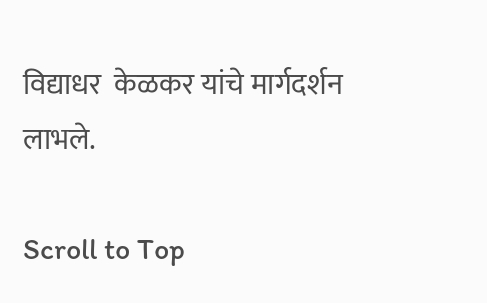विद्याधर  केळकर यांचे मार्गदर्शन लाभले.

Scroll to Top